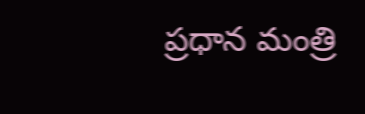ప్రధాన మంత్రి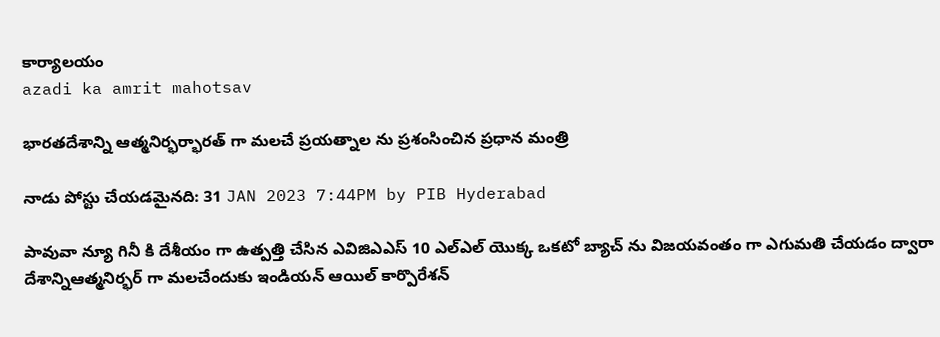కార్యాలయం
azadi ka amrit mahotsav

భారతదేశాన్ని ఆత్మనిర్భర్భారత్ గా మలచే ప్రయత్నాల ను ప్రశంసించిన ప్రధాన మంత్రి

నాడు పోస్టు చేయడమైనది: 31 JAN 2023 7:44PM by PIB Hyderabad

పావువా న్యూ గినీ కి దేశీయం గా ఉత్పత్తి చేసిన ఎవిజిఎఎస్ 10 ఎల్ఎల్ యొక్క ఒకటో బ్యాచ్ ను విజయవంతం గా ఎగుమతి చేయడం ద్వారా దేశాన్నిఆత్మనిర్భర్ గా మలచేందుకు ఇండియన్ ఆయిల్ కార్పొరేశన్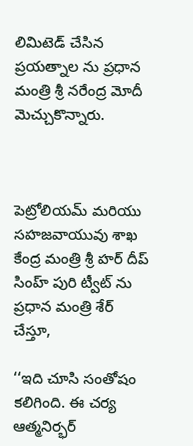లిమిటెడ్ చేసిన ప్రయత్నాల ను ప్ర‌ధాన మంత్రి శ్రీ న‌రేంద్ర మోదీ మెచ్చుకొన్నారు.



పెట్రోలియమ్ మరియు సహజవాయువు శాఖ కేంద్ర మంత్రి శ్రీ హర్ దీప్ సింహ్ పురి ట్వీట్ ను ప్రధాన మంత్రి శేర్ చేస్తూ,

‘‘ఇది చూసి సంతోషం కలిగింది. ఈ చర్య ఆత్మనిర్భర్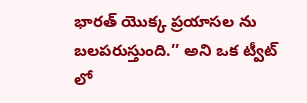భారత్ యొక్క ప్రయాసల ను బలపరుస్తుంది.’’ అని ఒక ట్వీట్ లో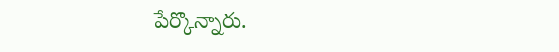పేర్కొన్నారు.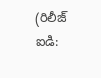(రిలీజ్ ఐడి: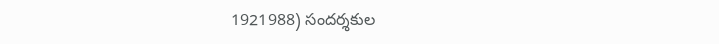1921988) సందర్శకుల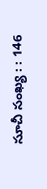సూచీ సంఖ్య : : 146